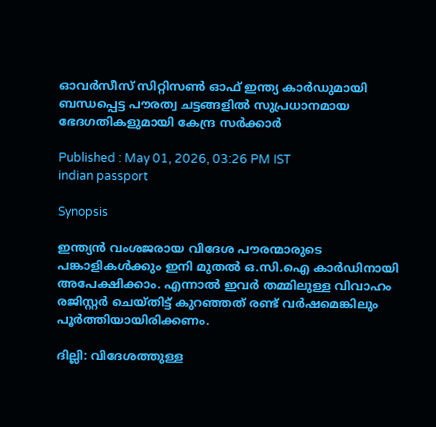ഓവർസീസ് സിറ്റിസൺ ഓഫ് ഇന്ത്യ കാർഡുമായി ബന്ധപ്പെട്ട പൗരത്വ ചട്ടങ്ങളിൽ സുപ്രധാനമായ ഭേദഗതികളുമായി കേന്ദ്ര സർക്കാർ

Published : May 01, 2026, 03:26 PM IST
indian passport

Synopsis

ഇന്ത്യൻ വംശജരായ വിദേശ പൗരന്മാരുടെ പങ്കാളികൾക്കും ഇനി മുതൽ ഒ.സി.ഐ കാർഡിനായി അപേക്ഷിക്കാം. എന്നാൽ ഇവർ തമ്മിലുള്ള വിവാഹം രജിസ്റ്റർ ചെയ്തിട്ട് കുറഞ്ഞത് രണ്ട് വർഷമെങ്കിലും പൂർത്തിയായിരിക്കണം.

ദില്ലി: വിദേശത്തുള്ള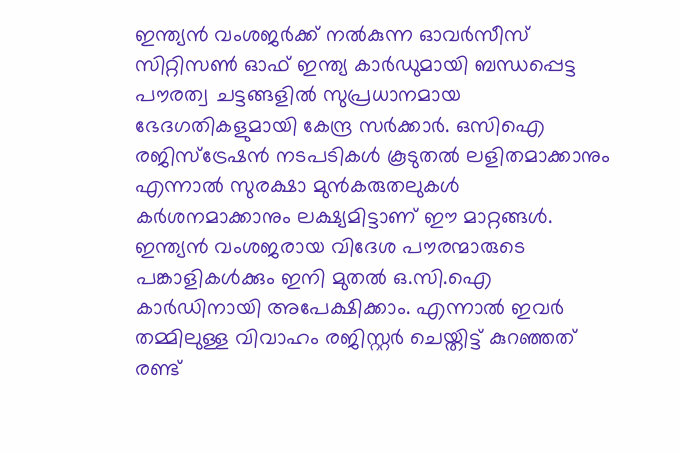ഇന്ത്യൻ വംശജർക്ക് നൽകുന്ന ഓവർസീസ് സിറ്റിസൺ ഓഫ് ഇന്ത്യ കാർഡുമായി ബന്ധപ്പെട്ട പൗരത്വ ചട്ടങ്ങളിൽ സുപ്രധാനമായ ഭേദഗതികളുമായി കേന്ദ്ര സർക്കാർ. ഒസിഐ രജിസ്‌ട്രേഷൻ നടപടികൾ കൂടുതൽ ലളിതമാക്കാനും എന്നാൽ സുരക്ഷാ മുൻകരുതലുകൾ കർശനമാക്കാനും ലക്ഷ്യമിട്ടാണ് ഈ മാറ്റങ്ങൾ. ഇന്ത്യൻ വംശജരായ വിദേശ പൗരന്മാരുടെ പങ്കാളികൾക്കും ഇനി മുതൽ ഒ.സി.ഐ കാർഡിനായി അപേക്ഷിക്കാം. എന്നാൽ ഇവർ തമ്മിലുള്ള വിവാഹം രജിസ്റ്റർ ചെയ്തിട്ട് കുറഞ്ഞത് രണ്ട്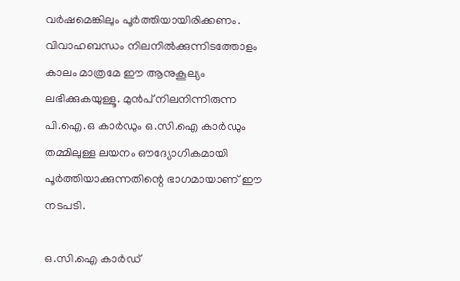വർഷമെങ്കിലും പൂർത്തിയായിരിക്കണം. വിവാഹബന്ധം നിലനിൽക്കുന്നിടത്തോളം കാലം മാത്രമേ ഈ ആനുകൂല്യം ലഭിക്കുകയുള്ളൂ. മുൻപ് നിലനിന്നിരുന്ന പി.ഐ.ഒ കാർഡും ഒ.സി.ഐ കാർഡും തമ്മിലുള്ള ലയനം ഔദ്യോഗികമായി പൂർത്തിയാക്കുന്നതിന്റെ ഭാഗമായാണ് ഈ നടപടി.

ഒ.സി.ഐ കാർഡ്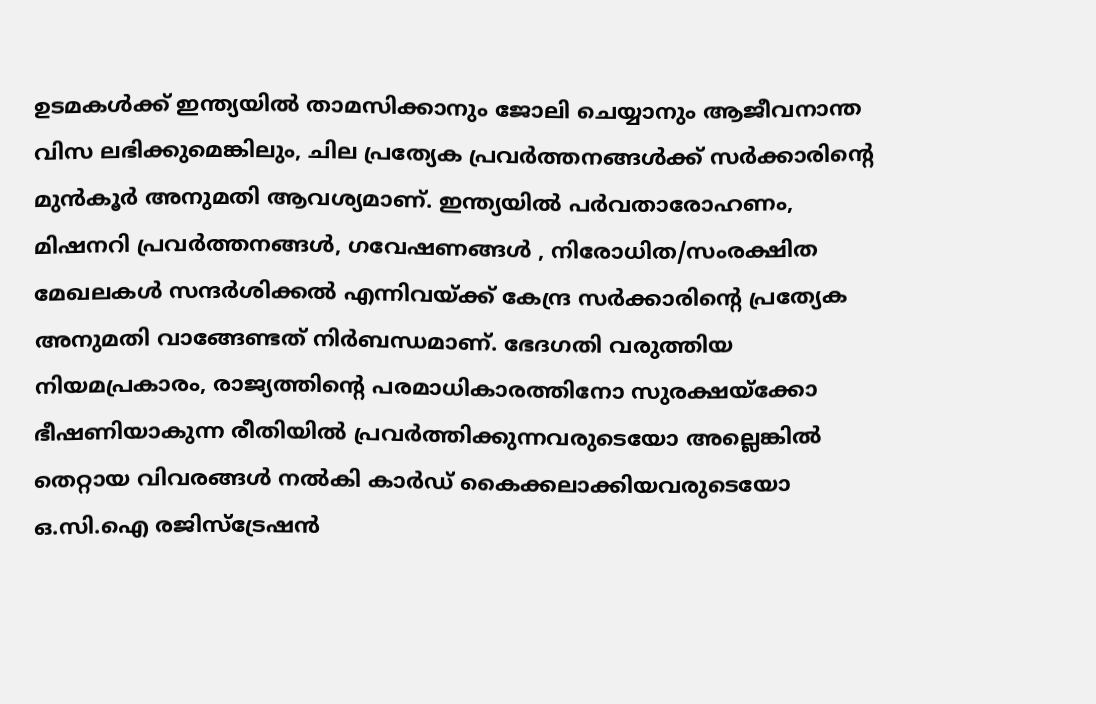ഉടമകൾക്ക് ഇന്ത്യയിൽ താമസിക്കാനും ജോലി ചെയ്യാനും ആജീവനാന്ത വിസ ലഭിക്കുമെങ്കിലും, ചില പ്രത്യേക പ്രവർത്തനങ്ങൾക്ക് സർക്കാരിന്റെ മുൻകൂർ അനുമതി ആവശ്യമാണ്. ഇന്ത്യയിൽ പർവതാരോഹണം, മിഷനറി പ്രവർത്തനങ്ങൾ, ഗവേഷണങ്ങൾ , നിരോധിത/സംരക്ഷിത മേഖലകൾ സന്ദർശിക്കൽ എന്നിവയ്ക്ക് കേന്ദ്ര സർക്കാരിന്റെ പ്രത്യേക അനുമതി വാങ്ങേണ്ടത് നിർബന്ധമാണ്. ഭേദഗതി വരുത്തിയ നിയമപ്രകാരം, രാജ്യത്തിന്റെ പരമാധികാരത്തിനോ സുരക്ഷയ്ക്കോ ഭീഷണിയാകുന്ന രീതിയിൽ പ്രവർത്തിക്കുന്നവരുടെയോ അല്ലെങ്കിൽ തെറ്റായ വിവരങ്ങൾ നൽകി കാർഡ് കൈക്കലാക്കിയവരുടെയോ ഒ.സി.ഐ രജിസ്‌ട്രേഷൻ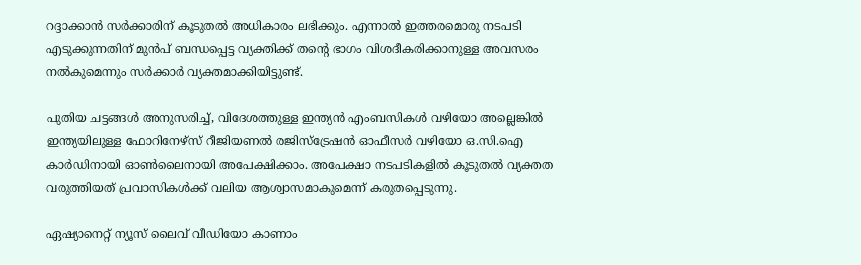റദ്ദാക്കാൻ സർക്കാരിന് കൂടുതൽ അധികാരം ലഭിക്കും. എന്നാൽ ഇത്തരമൊരു നടപടി എടുക്കുന്നതിന് മുൻപ് ബന്ധപ്പെട്ട വ്യക്തിക്ക് തന്റെ ഭാഗം വിശദീകരിക്കാനുള്ള അവസരം നൽകുമെന്നും സർക്കാർ വ്യക്തമാക്കിയിട്ടുണ്ട്.

പുതിയ ചട്ടങ്ങൾ അനുസരിച്ച്, വിദേശത്തുള്ള ഇന്ത്യൻ എംബസികൾ വഴിയോ അല്ലെങ്കിൽ ഇന്ത്യയിലുള്ള ഫോറിനേഴ്‌സ് റീജിയണൽ രജിസ്‌ട്രേഷൻ ഓഫീസർ വഴിയോ ഒ.സി.ഐ കാർഡിനായി ഓൺലൈനായി അപേക്ഷിക്കാം. അപേക്ഷാ നടപടികളിൽ കൂടുതൽ വ്യക്തത വരുത്തിയത് പ്രവാസികൾക്ക് വലിയ ആശ്വാസമാകുമെന്ന് കരുതപ്പെടുന്നു.

ഏഷ്യാനെറ്റ് ന്യൂസ് ലൈവ് വീഡിയോ കാണാം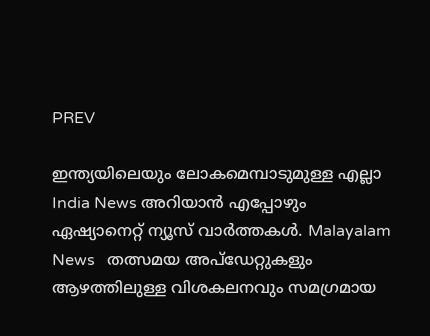PREV

ഇന്ത്യയിലെയും ലോകമെമ്പാടുമുള്ള എല്ലാ India News അറിയാൻ എപ്പോഴും ഏഷ്യാനെറ്റ് ന്യൂസ് വാർത്തകൾ. Malayalam News   തത്സമയ അപ്‌ഡേറ്റുകളും ആഴത്തിലുള്ള വിശകലനവും സമഗ്രമായ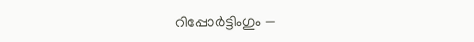റിപ്പോർട്ടിംഗും —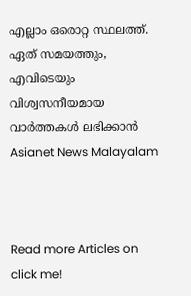എല്ലാം ഒരൊറ്റ സ്ഥലത്ത്. ഏത് സമയത്തും, എവിടെയും വിശ്വസനീയമായ വാർത്തകൾ ലഭിക്കാൻ Asianet News Malayalam



Read more Articles on
click me!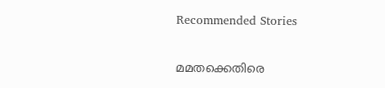Recommended Stories

മമതക്കെതിരെ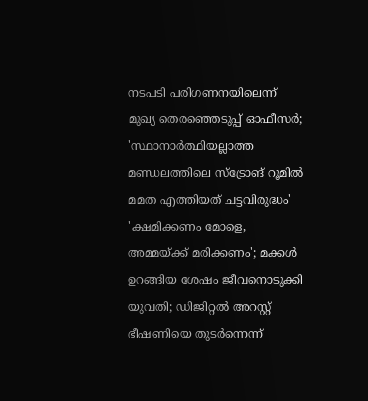നടപടി പരിഗണനയിലെന്ന് മുഖ്യ തെര‍ഞ്ഞെടുപ്പ് ഓഫീസർ; 'സ്ഥാനാർത്ഥിയല്ലാത്ത മണ്ഡലത്തിലെ സ്ട്രോങ് റൂമിൽ മമത എത്തിയത് ചട്ടവിരുദ്ധം'
'ക്ഷമിക്കണം മോളെ, അമ്മയ്ക്ക് മരിക്കണം'; മക്കൾ ഉറങ്ങിയ ശേഷം ജീവനൊടുക്കി യുവതി; ഡിജിറ്റൽ അറസ്റ്റ് ഭീഷണിയെ തുടർന്നെന്ന്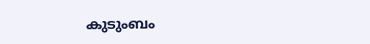കുടുംബം